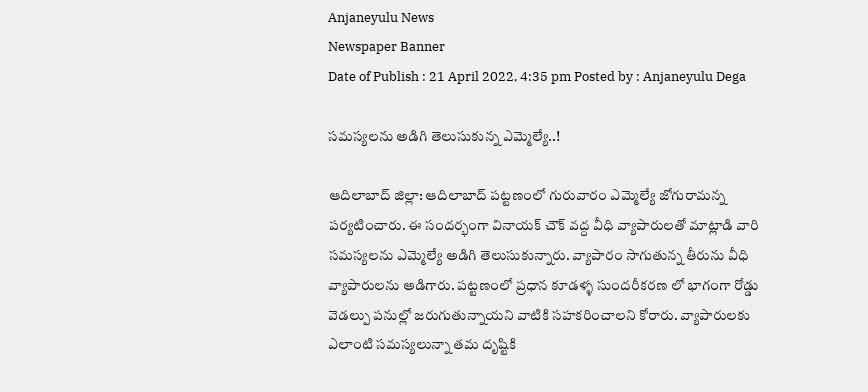Anjaneyulu News
Newspaper Banner
Date of Publish : 21 April 2022, 4:35 pm Posted by : Anjaneyulu Dega

సమస్యలను అడిగి తెలుసుకున్న ఎమ్మెల్యే..!

ఆదిలాబాద్ జిల్లా: ఆదిలాబాద్ పట్టణంలో గురువారం ఎమ్మెల్యే జోగురామన్న పర్యటించారు. ఈ సందర్భంగా వినాయక్ చౌక్ వద్ద వీధి వ్యాపారులతో మాట్లాడి వారి సమస్యలను ఎమ్మెల్యే అడిగి తెలుసుకున్నారు. వ్యాపారం సాగుతున్న తీరును వీధి వ్యాపారులను అడిగారు. పట్టణంలో ప్రధాన కూడళ్ళ సుందరీకరణ లో భాగంగా రోడ్డు వెడల్పు పనుల్లో జరుగుతున్నాయని వాటికి సహకరించాలని కోరారు. వ్యాపారులకు ఎలాంటి సమస్యలున్నా తమ దృష్టికి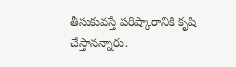తీసుకువస్తే పరిష్కారానికి కృషి చేస్తానన్నారు.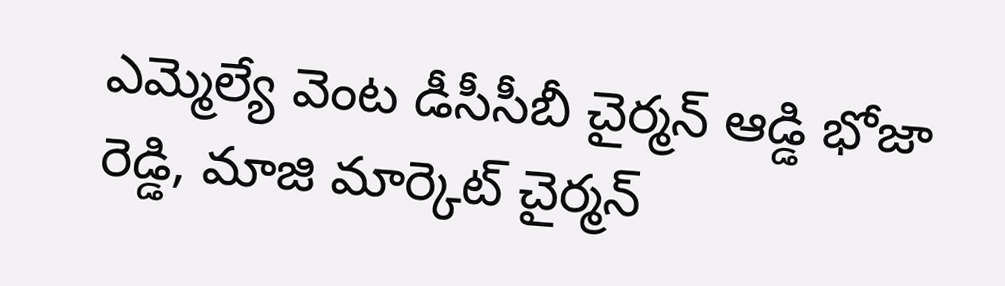ఎమ్మెల్యే వెంట డీసీసీబీ చైర్మన్ ఆడ్డి భోజా రెడ్డి, మాజి మార్కెట్ చైర్మన్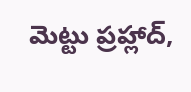మెట్టు ప్రహ్లాద్,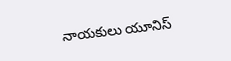నాయకులు యూనిస్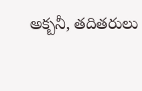అక్బనీ, తదితరులు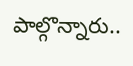పాల్గొన్నారు..